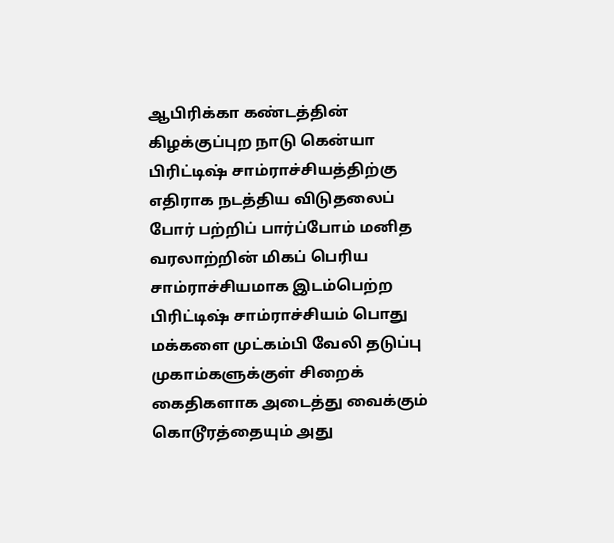ஆபிரிக்கா கண்டத்தின் கிழக்குப்புற நாடு கென்யா பிரிட்டிஷ் சாம்ராச்சியத்திற்கு எதிராக நடத்திய விடுதலைப் போர் பற்றிப் பார்ப்போம் மனித வரலாற்றின் மிகப் பெரிய சாம்ராச்சியமாக இடம்பெற்ற பிரிட்டிஷ் சாம்ராச்சியம் பொது மக்களை முட்கம்பி வேலி தடுப்பு முகாம்களுக்குள் சிறைக் கைதிகளாக அடைத்து வைக்கும் கொடூரத்தையும் அது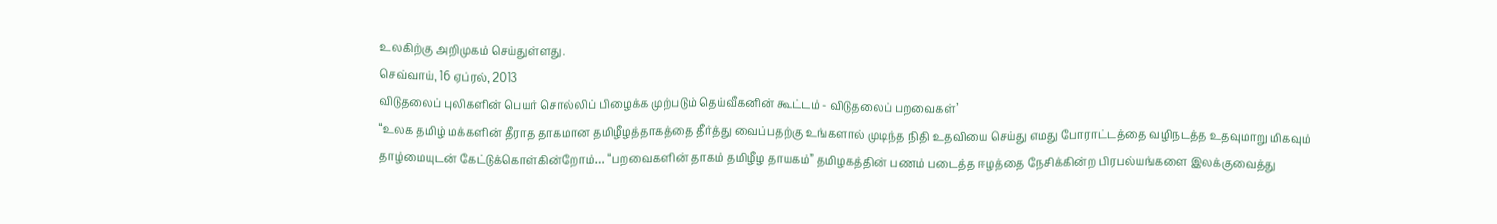உலகிற்கு அறிமுகம் செய்துள்ளது.
செவ்வாய், 16 ஏப்ரல், 2013
விடுதலைப் புலிகளின் பெயர் சொல்லிப் பிழைக்க முற்படும் தெய்வீகனின் கூட்டம் - விடுதலைப் பறவைகள்’
“உலக தமிழ் மக்களின் தீராத தாகமான தமிழீழத்தாகத்தை தீர்த்து வைப்பதற்கு உங்களால் முடிந்த நிதி உதவியை செய்து எமது போராட்டத்தை வழிநடத்த உதவுமாறு மிகவும் தாழ்மையுடன் கேட்டுக்கொள்கின்றோம்… “பறவைகளின் தாகம் தமிழீழ தாயகம்” தமிழகத்தின் பணம் படைத்த ஈழத்தை நேசிக்கின்ற பிரபல்யங்களை இலக்குவைத்து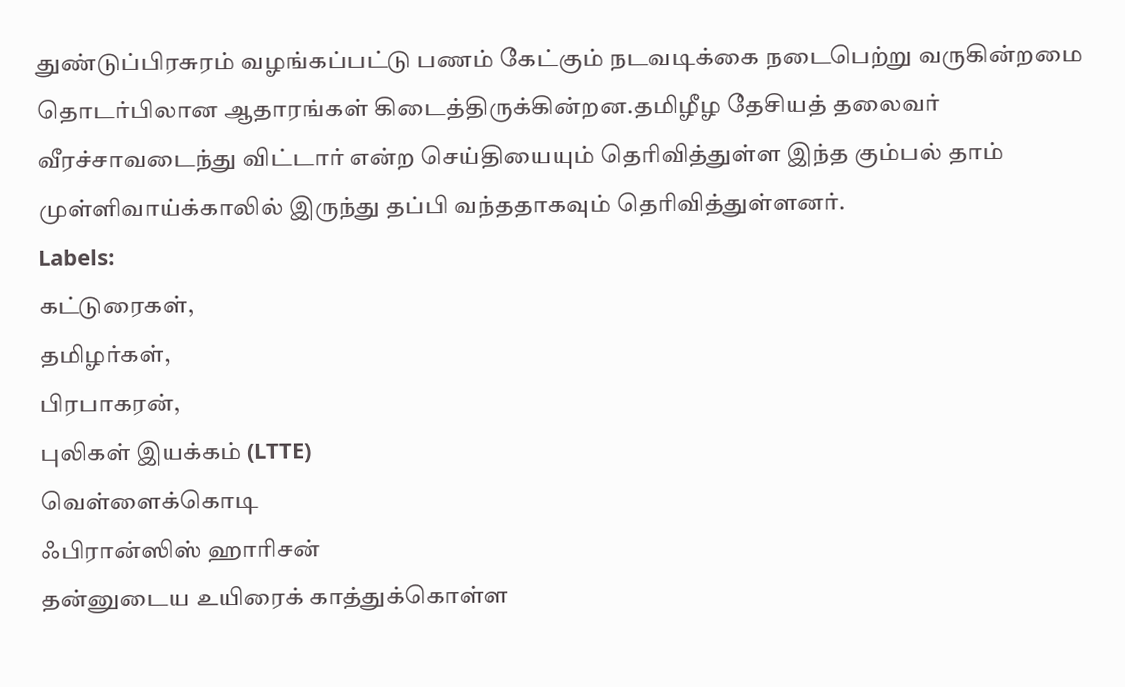துண்டுப்பிரசுரம் வழங்கப்பட்டு பணம் கேட்கும் நடவடிக்கை நடைபெற்று வருகின்றமை தொடர்பிலான ஆதாரங்கள் கிடைத்திருக்கின்றன.தமிழீழ தேசியத் தலைவர் வீரச்சாவடைந்து விட்டார் என்ற செய்தியையும் தெரிவித்துள்ள இந்த கும்பல் தாம் முள்ளிவாய்க்காலில் இருந்து தப்பி வந்ததாகவும் தெரிவித்துள்ளனர்.
Labels:
கட்டுரைகள்,
தமிழர்கள்,
பிரபாகரன்,
புலிகள் இயக்கம் (LTTE)
வெள்ளைக்கொடி
ஃபிரான்ஸிஸ் ஹாரிசன்
தன்னுடைய உயிரைக் காத்துக்கொள்ள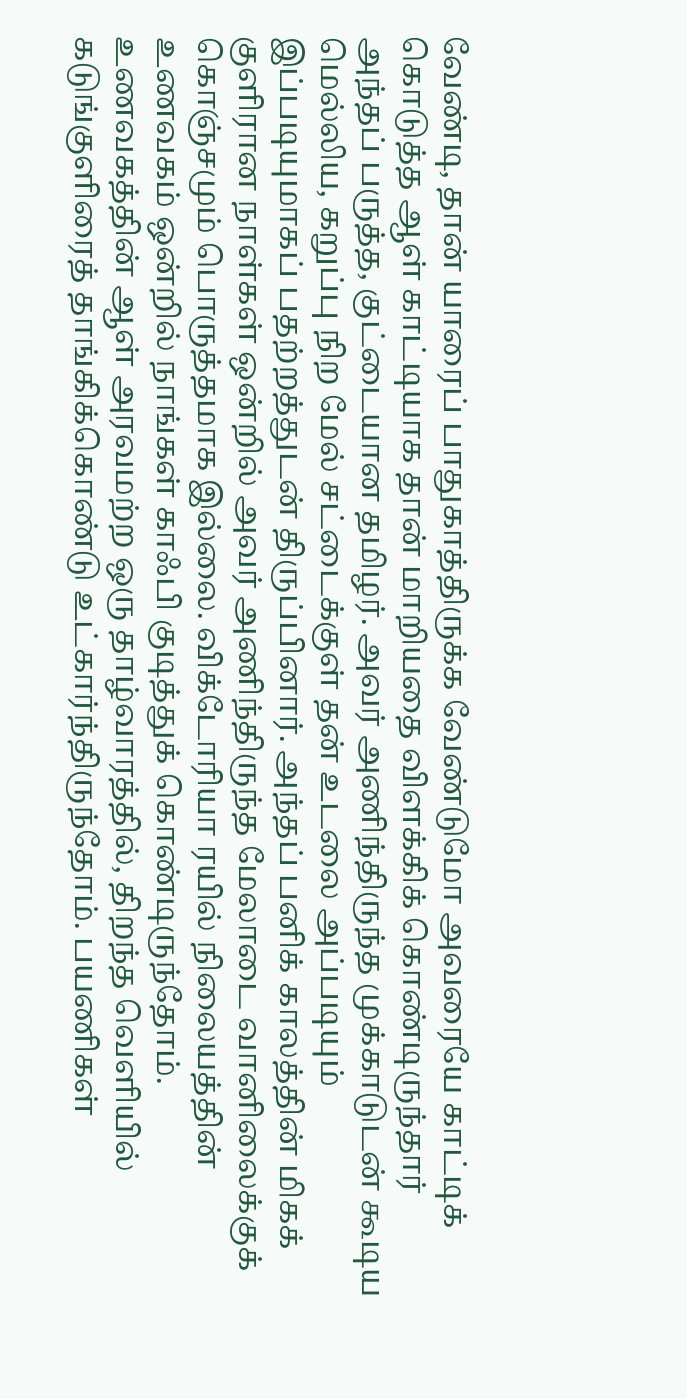வேண்டி, தான் யாரைப் பாதுகாத்திருக்க வேண்டுமோ அவரையே காட்டிக் கொடுத்த ஆள் காட்டியாக தான் மாறியதை விளக்கிக் கொண்டிருந்தார் அந்தப் பருத்த, குட்டையான தமிழர். அவர் அணிந்திருந்த முக்காடுடன் கூடிய மெல்லிய, கறுப்பு நிற மேல் சட்டைக்குள் தன் உடலை அப்படியும் இப்படியுமாகப் பதற்றத்துடன் திருப்பினார். அந்தப் பனிக் காலத்தின் மிகக் குளிரான நாள்கள் ஒன்றில் அவர் அணிந்திருந்த மேலாடை வானிலைக்குக் கொஞ்சமும் பொருத்தமாக இல்லை. விக்டோரியா ரயில் நிலையத்தின் உணவகம் ஒன்றில் நாங்கள் காஃபி குடித்துக் கொண்டிருந்தோம். உணவகத்தின் ஆள் அரவமற்ற ஒரு தாழ்வாரத்தில், திறந்த வெளியில் கடுங்குளிரைத் தாங்கிக்கொண்டு உட்கார்ந்திருந்தோம். பயணிகள்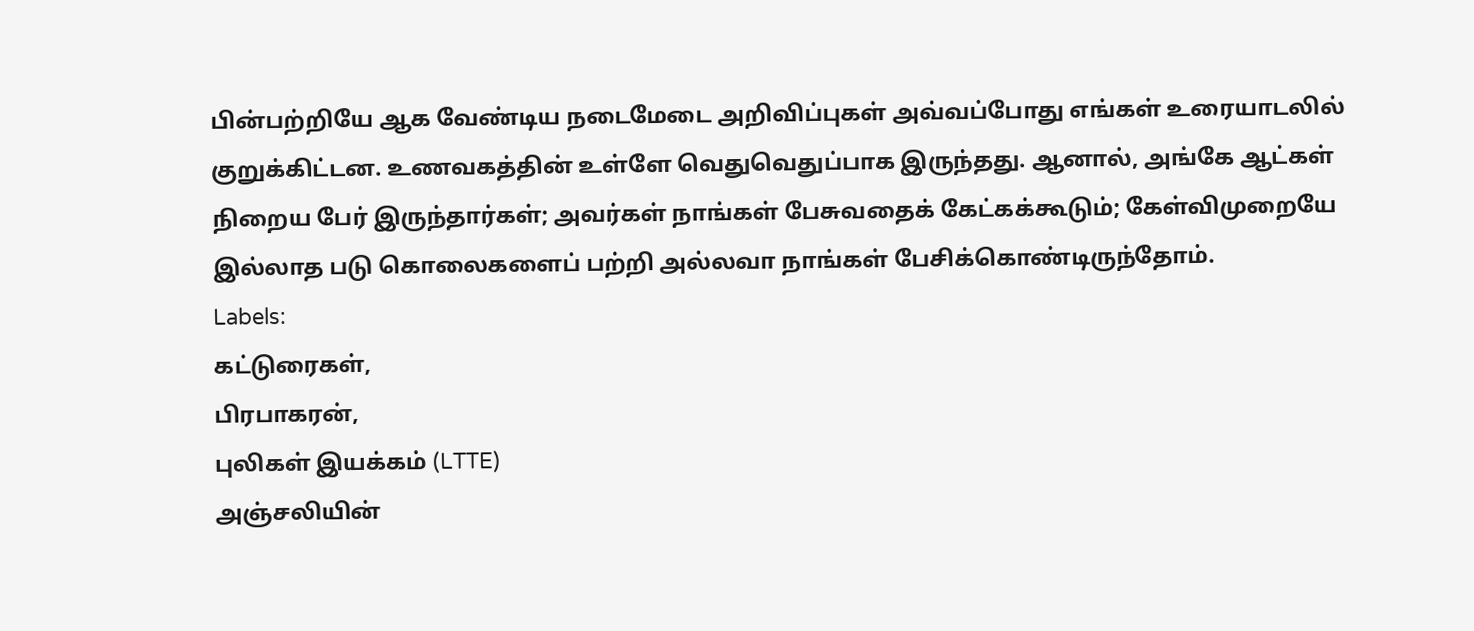பின்பற்றியே ஆக வேண்டிய நடைமேடை அறிவிப்புகள் அவ்வப்போது எங்கள் உரையாடலில் குறுக்கிட்டன. உணவகத்தின் உள்ளே வெதுவெதுப்பாக இருந்தது. ஆனால், அங்கே ஆட்கள் நிறைய பேர் இருந்தார்கள்; அவர்கள் நாங்கள் பேசுவதைக் கேட்கக்கூடும்; கேள்விமுறையே இல்லாத படு கொலைகளைப் பற்றி அல்லவா நாங்கள் பேசிக்கொண்டிருந்தோம்.
Labels:
கட்டுரைகள்,
பிரபாகரன்,
புலிகள் இயக்கம் (LTTE)
அஞ்சலியின்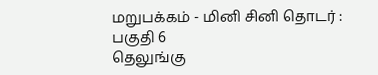மறுபக்கம் - மினி சினி தொடர் : பகுதி 6
தெலுங்கு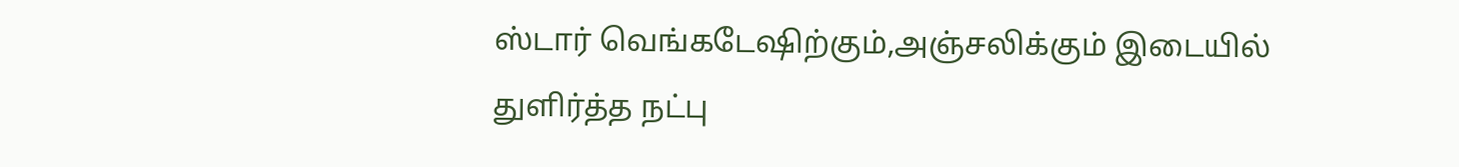ஸ்டார் வெங்கடேஷிற்கும்,அஞ்சலிக்கும் இடையில் துளிர்த்த நட்பு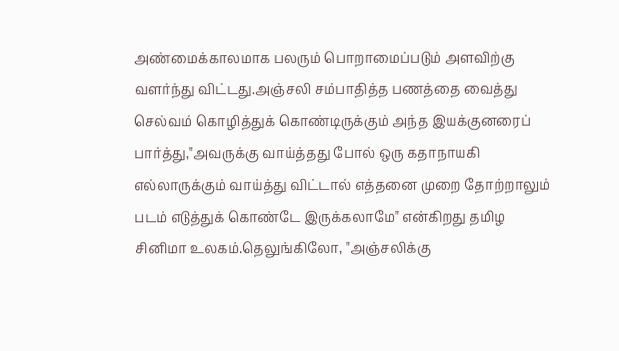அண்மைக்காலமாக பலரும் பொறாமைப்படும் அளவிற்கு வளர்ந்து விட்டது.அஞ்சலி சம்பாதித்த பணத்தை வைத்து செல்வம் கொழித்துக் கொண்டிருக்கும் அந்த இயக்குனரைப் பார்த்து,"அவருக்கு வாய்த்தது போல் ஒரு கதாநாயகி எல்லாருக்கும் வாய்த்து விட்டால் எத்தனை முறை தோற்றாலும் படம் எடுத்துக் கொண்டே இருக்கலாமே" என்கிறது தமிழ சினிமா உலகம்.தெலுங்கிலோ, "அஞ்சலிக்கு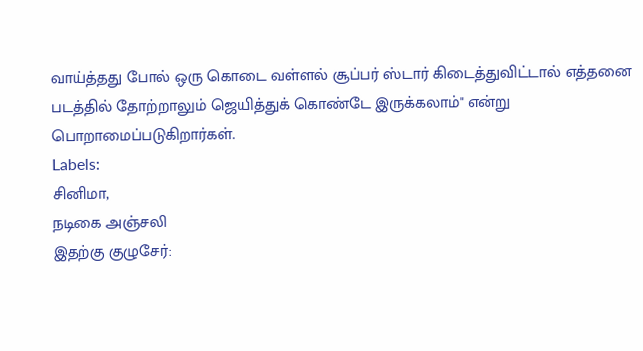வாய்த்தது போல் ஒரு கொடை வள்ளல் சூப்பர் ஸ்டார் கிடைத்துவிட்டால் எத்தனை படத்தில் தோற்றாலும் ஜெயித்துக் கொண்டே இருக்கலாம்" என்று பொறாமைப்படுகிறார்கள்.
Labels:
சினிமா,
நடிகை அஞ்சலி
இதற்கு குழுசேர்: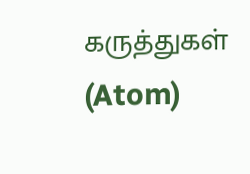கருத்துகள் (Atom)